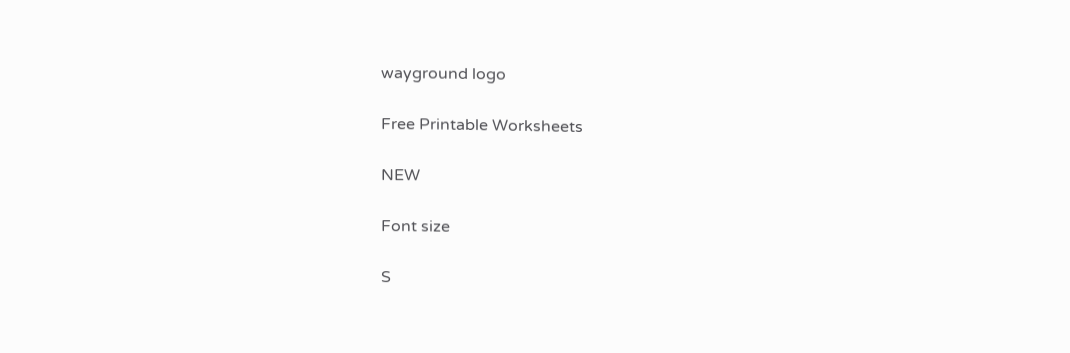wayground logo

Free Printable Worksheets

NEW

Font size

S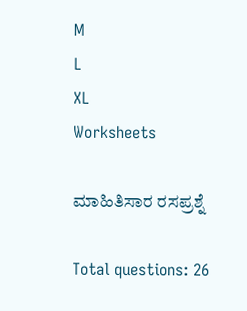M
L
XL
Worksheets

ಮಾಹಿತಿಸಾರ ರಸಪ್ರಶ್ನೆ

Total questions: 26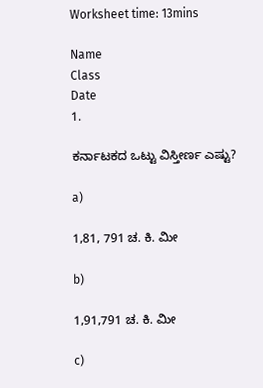Worksheet time: 13mins

Name
Class
Date
1.

ಕರ್ನಾಟಕದ ಒಟ್ಟು ವಿಸ್ತೀರ್ಣ ಎಷ್ಟು?

a)

1,81, 791 ಚ. ಕಿ. ಮೀ

b)

1,91,791 ಚ. ಕಿ. ಮೀ

c)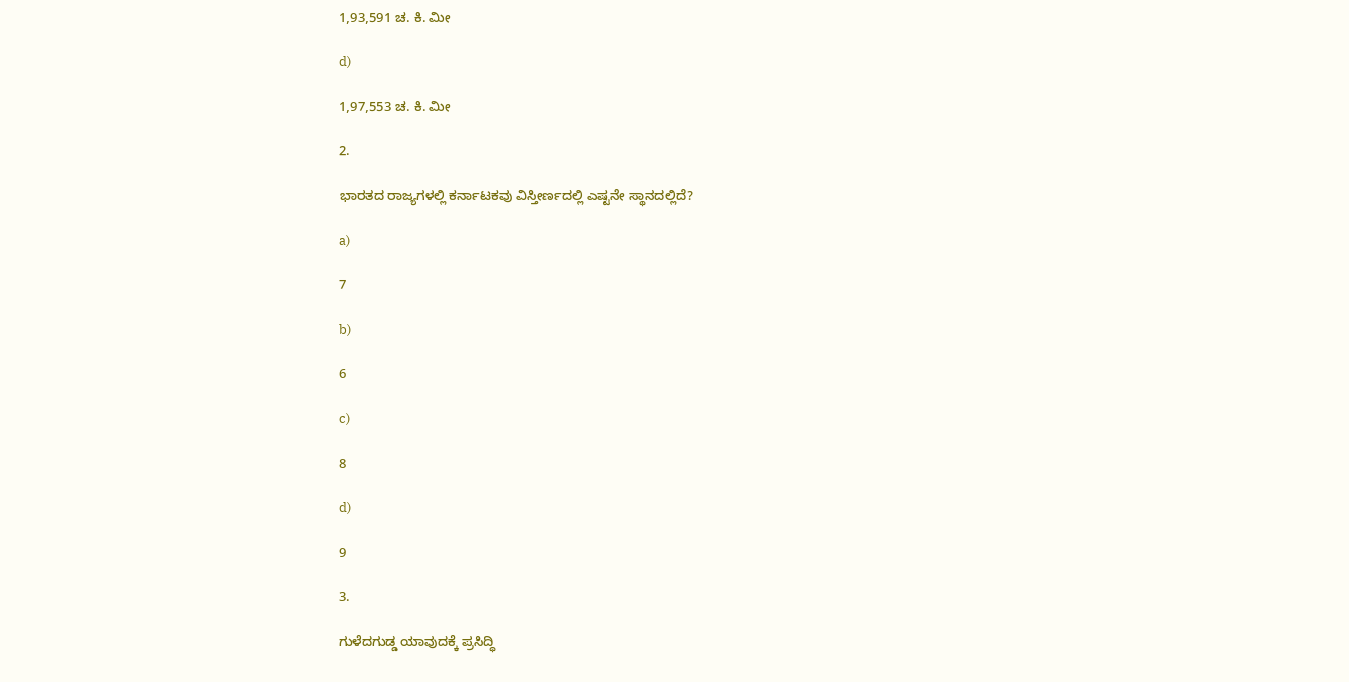1,93,591 ಚ. ಕಿ. ಮೀ

d)

1,97,553 ಚ. ಕಿ. ಮೀ

2.

ಭಾರತದ ರಾಜ್ಯಗಳಲ್ಲಿ ಕರ್ನಾಟಕವು ವಿಸ್ತೀರ್ಣದಲ್ಲಿ ಎಷ್ಟನೇ ಸ್ಥಾನದಲ್ಲಿದೆ?

a)

7

b)

6

c)

8

d)

9

3.

ಗುಳೆದಗುಡ್ಡ ಯಾವುದಕ್ಕೆ ಪ್ರಸಿದ್ಧಿ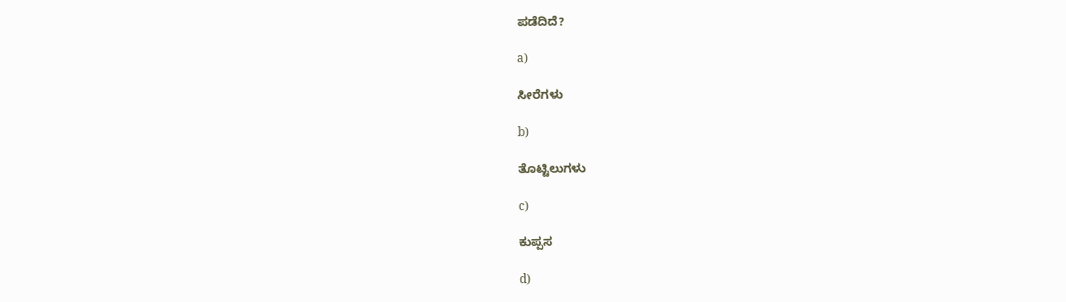ಪಡೆದಿದೆ?

a)

ಸೀರೆಗಳು

b)

ತೊಟ್ಟಿಲುಗಳು

c)

ಕುಪ್ಪಸ

d)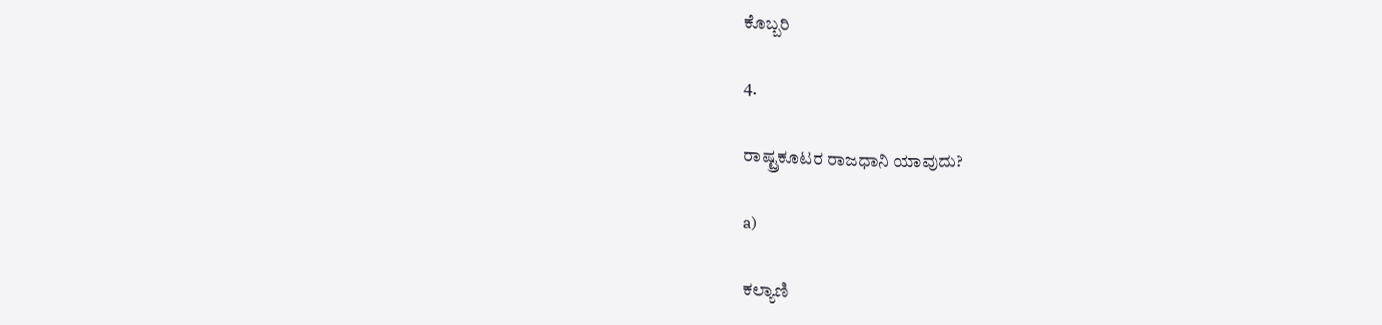ಕೊಬ್ಬರಿ

4.

ರಾಷ್ಟ್ರಕೂಟರ ರಾಜಧಾನಿ ಯಾವುದು?

a)

ಕಲ್ಯಾಣಿ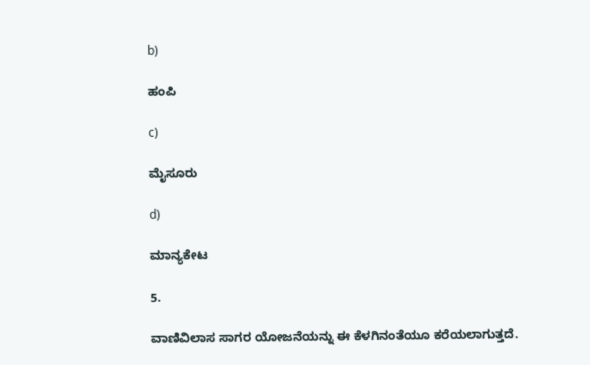b)

ಹಂಪಿ

c)

ಮೈಸೂರು

d)

ಮಾನ್ಯಕೇಟ

5.

ವಾಣಿವಿಲಾಸ ಸಾಗರ ಯೋಜನೆಯನ್ನು ಈ ಕೆಳಗಿನಂತೆಯೂ ಕರೆಯಲಾಗುತ್ತದೆ.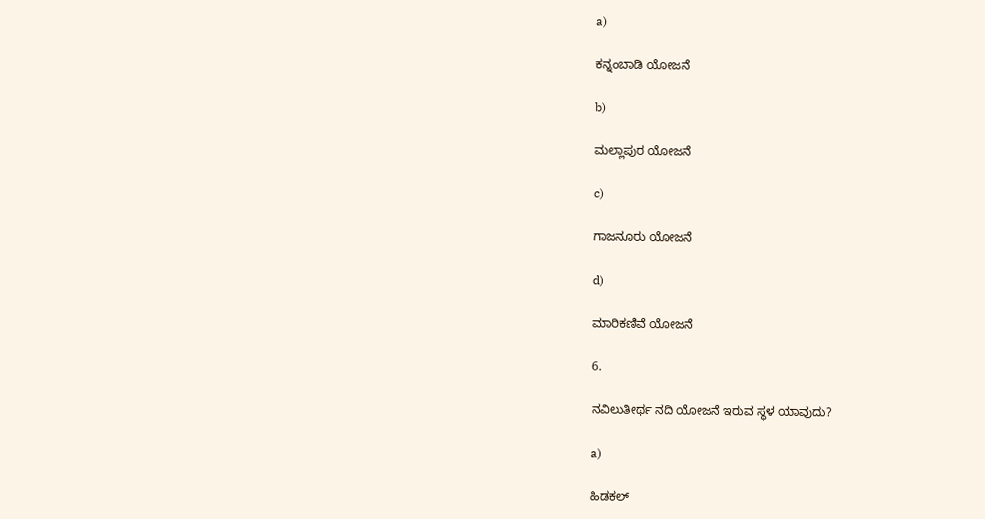a)

ಕನ್ನಂಬಾಡಿ ಯೋಜನೆ

b)

ಮಲ್ಲಾಪುರ ಯೋಜನೆ

c)

ಗಾಜನೂರು ಯೋಜನೆ

d)

ಮಾರಿಕಣಿವೆ ಯೋಜನೆ

6.

ನವಿಲುತೀರ್ಥ ನದಿ ಯೋಜನೆ ಇರುವ ಸ್ಥಳ ಯಾವುದು?

a)

ಹಿಡಕಲ್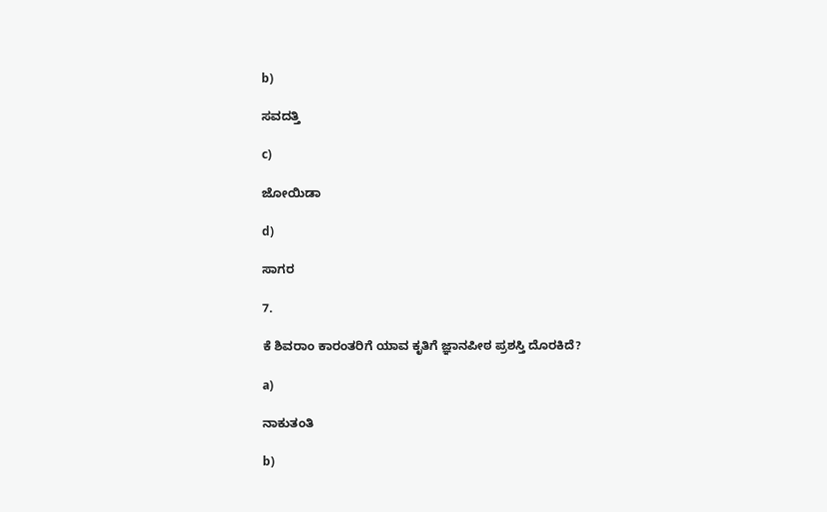b)

ಸವದತ್ತಿ

c)

ಜೋಯಿಡಾ

d)

ಸಾಗರ

7.

ಕೆ ಶಿವರಾಂ ಕಾರಂತರಿಗೆ ಯಾವ ಕೃತಿಗೆ ಜ್ಞಾನಪೀಠ ಪ್ರಶಸ್ತಿ ದೊರಕಿದೆ?

a)

ನಾಕುತಂತಿ

b)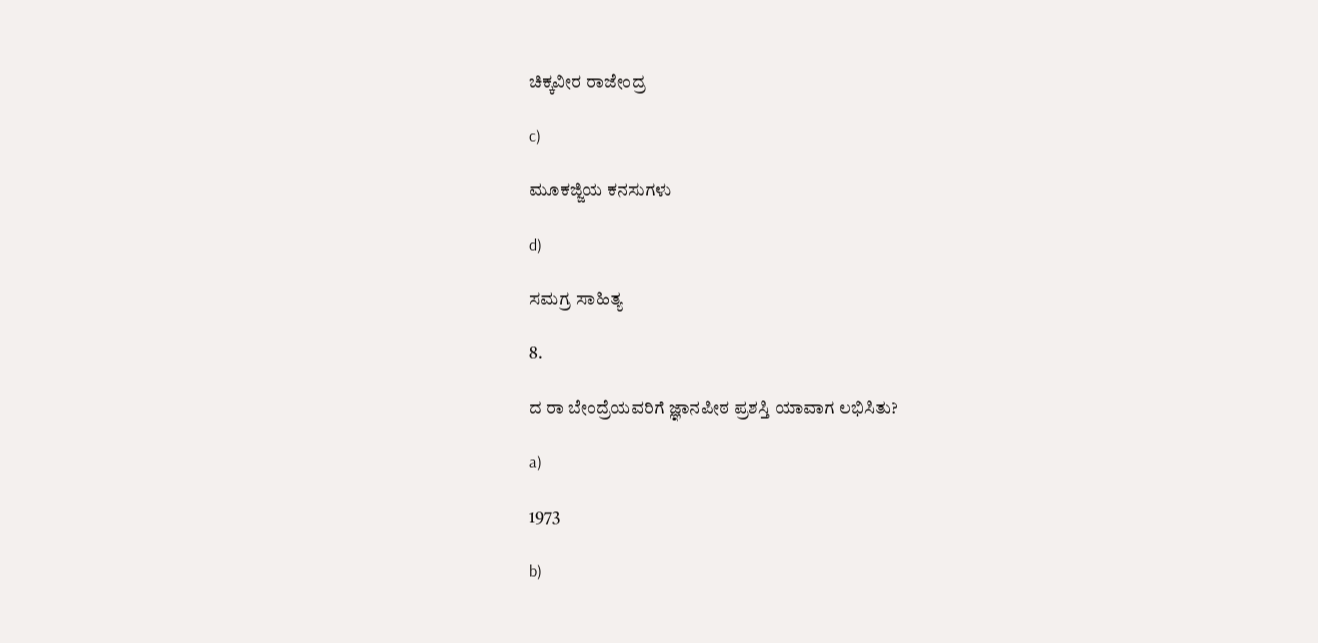ಚಿಕ್ಕವೀರ ರಾಜೇಂದ್ರ

c)

ಮೂಕಜ್ಜಿಯ ಕನಸುಗಳು

d)

ಸಮಗ್ರ ಸಾಹಿತ್ಯ

8.

ದ ರಾ ಬೇಂದ್ರೆಯವರಿಗೆ ಜ್ಞಾನಪೀಠ ಪ್ರಶಸ್ತಿ ಯಾವಾಗ ಲಭಿಸಿತು?

a)

1973

b)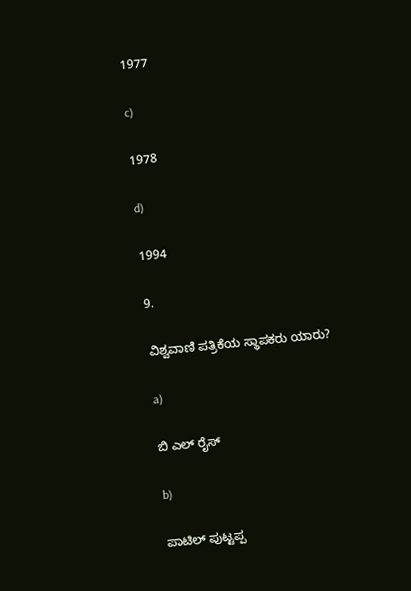1977

c)

1978

d)

1994

9.

ವಿಶ್ವವಾಣಿ ಪತ್ರಿಕೆಯ ಸ್ಥಾಪಕರು ಯಾರು?

a)

ಬಿ ಎಲ್ ರೈಸ್

b)

ಪಾಟಿಲ್ ಪುಟ್ಟಪ್ಪ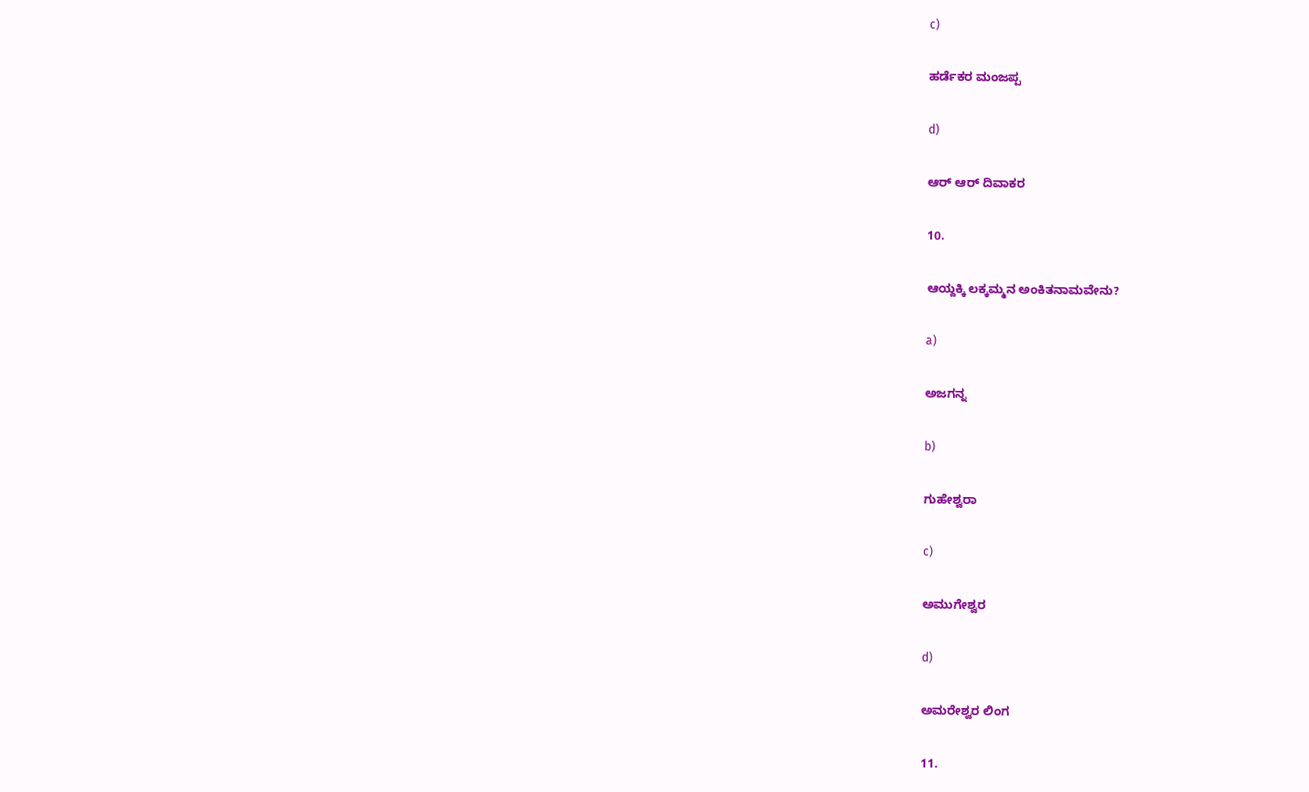c)

ಹರ್ಡೆಕರ ಮಂಜಪ್ಪ

d)

ಆರ್ ಆರ್ ದಿವಾಕರ

10.

ಆಯ್ದಕ್ಕಿ ಲಕ್ಕಮ್ಮನ ಅಂಕಿತನಾಮವೇನು?

a)

ಅಜಗನ್ನ

b)

ಗುಹೇಶ್ವರಾ

c)

ಅಮುಗೇಶ್ವರ

d)

ಅಮರೇಶ್ವರ ಲಿಂಗ

11.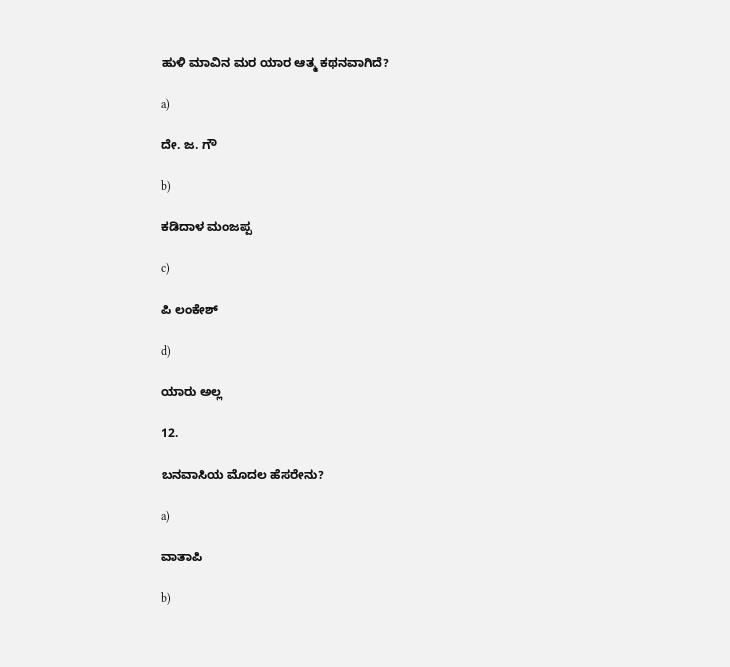ಹುಳಿ ಮಾವಿನ ಮರ ಯಾರ ಆತ್ಮ ಕಥನವಾಗಿದೆ?

a)

ದೇ. ಜ. ಗೌ

b)

ಕಡಿದಾಳ ಮಂಜಪ್ಪ

c)

ಪಿ ಲಂಕೇಶ್

d)

ಯಾರು ಅಲ್ಲ

12.

ಬನವಾಸಿಯ ಮೊದಲ ಹೆಸರೇನು?

a)

ವಾತಾಪಿ

b)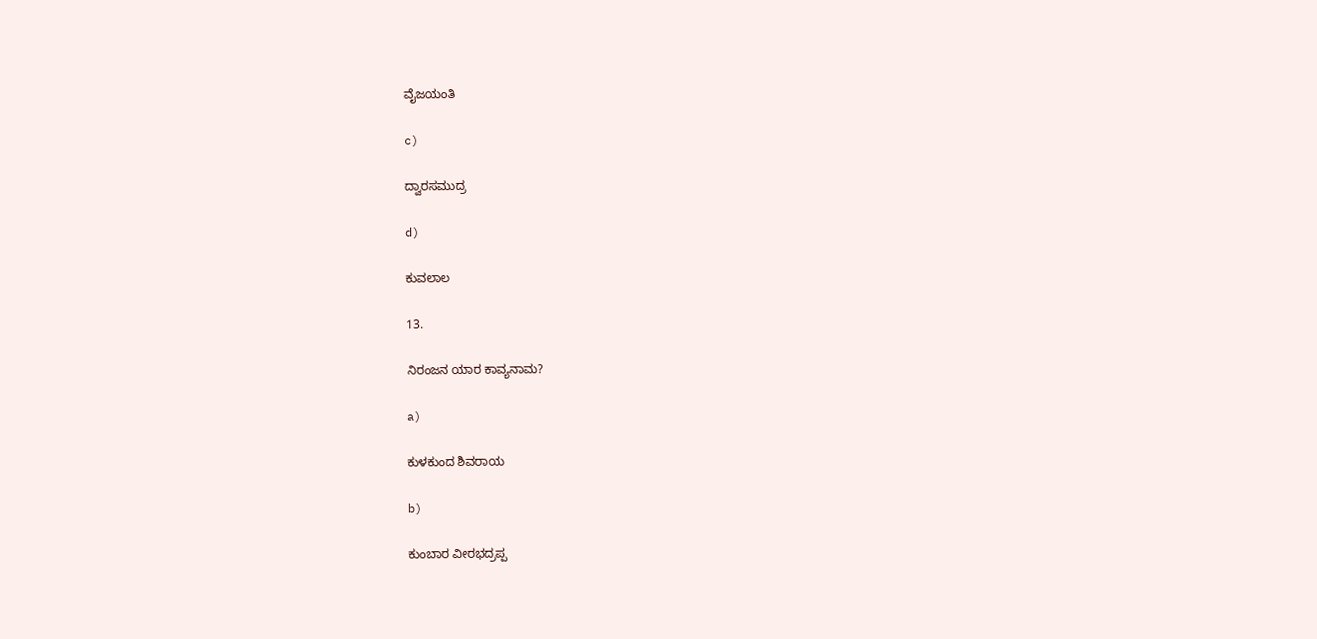ವೈಜಯಂತಿ

c)

ದ್ವಾರಸಮುದ್ರ

d)

ಕುವಲಾಲ

13.

ನಿರಂಜನ ಯಾರ ಕಾವ್ಯನಾಮ?

a)

ಕುಳಕುಂದ ಶಿವರಾಯ

b)

ಕುಂಬಾರ ವೀರಭದ್ರಪ್ಪ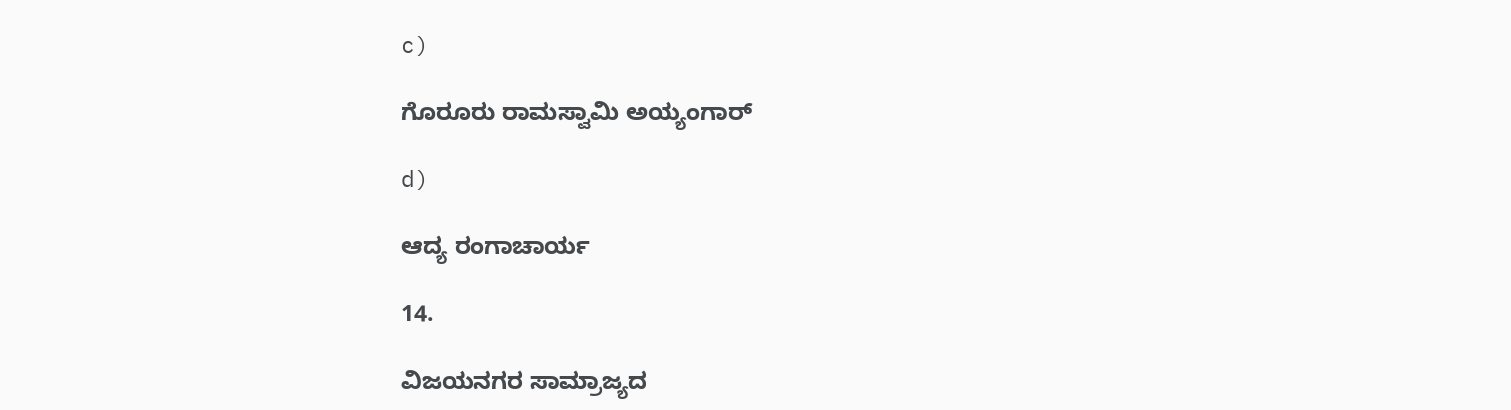c)

ಗೊರೂರು ರಾಮಸ್ವಾಮಿ ಅಯ್ಯಂಗಾರ್

d)

ಆದ್ಯ ರಂಗಾಚಾರ್ಯ

14.

ವಿಜಯನಗರ ಸಾಮ್ರಾಜ್ಯದ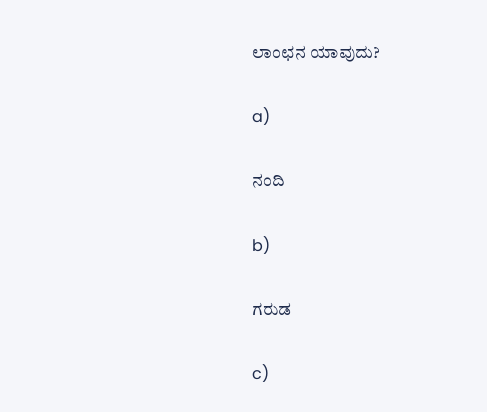ಲಾಂಛನ ಯಾವುದು?

a)

ನಂದಿ

b)

ಗರುಡ

c)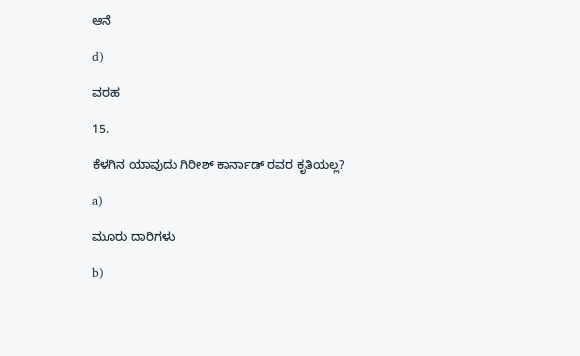ಆನೆ

d)

ವರಹ

15.

ಕೆಳಗಿನ ಯಾವುದು ಗಿರೀಶ್ ಕಾರ್ನಾಡ್ ರವರ ಕೃತಿಯಲ್ಲ?

a)

ಮೂರು ದಾರಿಗಳು

b)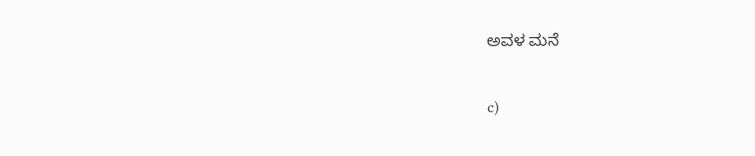ಅವಳ ಮನೆ

c)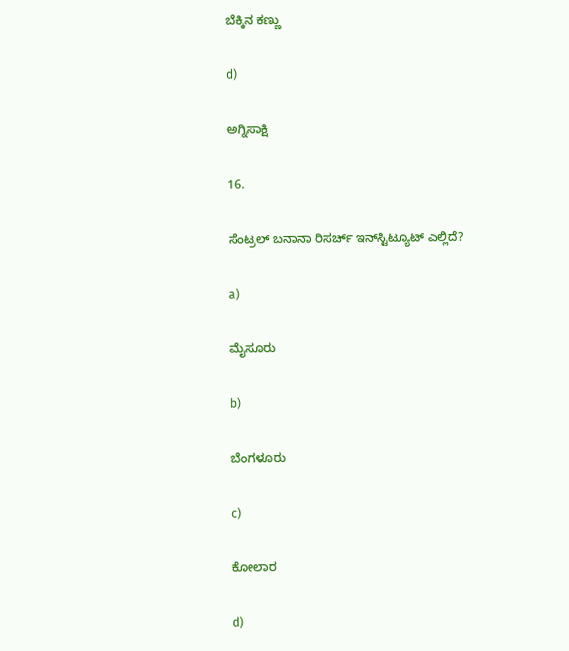ಬೆಕ್ಕಿನ ಕಣ್ಣು

d)

ಅಗ್ನಿಸಾಕ್ಷಿ

16.

ಸೆಂಟ್ರಲ್ ಬನಾನಾ ರಿಸರ್ಚ್ ಇನ್‌ಸ್ಟಿಟ್ಯೂಟ್ ಎಲ್ಲಿದೆ?

a)

ಮೈಸೂರು

b)

ಬೆಂಗಳೂರು

c)

ಕೋಲಾರ

d)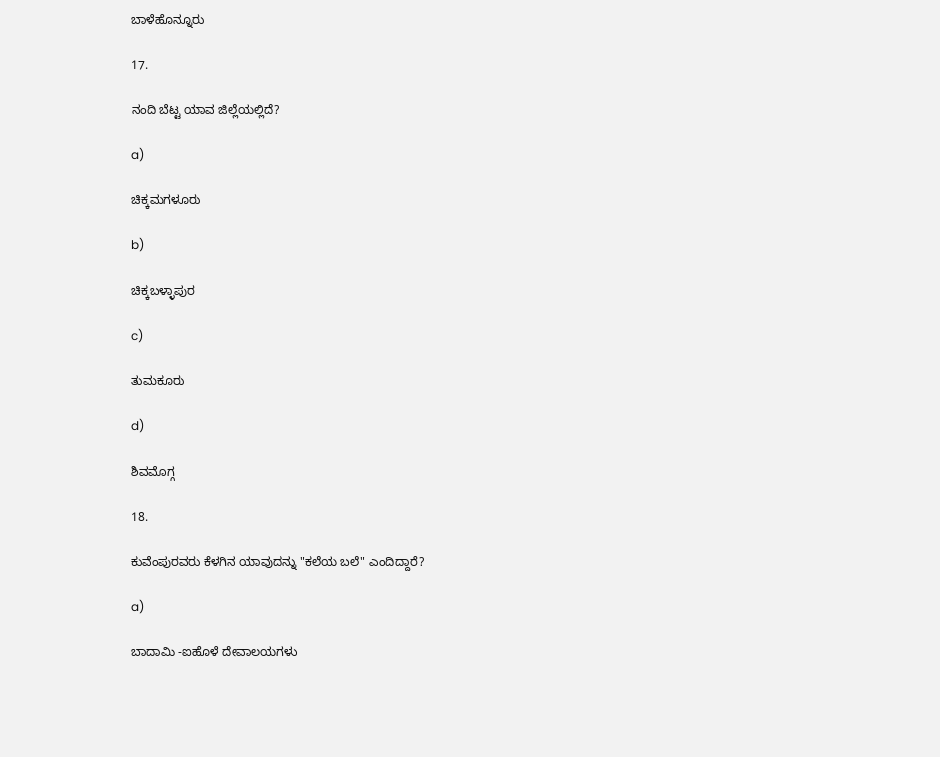ಬಾಳೆಹೊನ್ನೂರು

17.

ನಂದಿ ಬೆಟ್ಟ ಯಾವ ಜಿಲ್ಲೆಯಲ್ಲಿದೆ?

a)

ಚಿಕ್ಕಮಗಳೂರು

b)

ಚಿಕ್ಕಬಳ್ಳಾಪುರ

c)

ತುಮಕೂರು

d)

ಶಿವಮೊಗ್ಗ

18.

ಕುವೆಂಪುರವರು ಕೆಳಗಿನ ಯಾವುದನ್ನು "ಕಲೆಯ ಬಲೆ" ಎಂದಿದ್ದಾರೆ?

a)

ಬಾದಾಮಿ -ಐಹೊಳೆ ದೇವಾಲಯಗಳು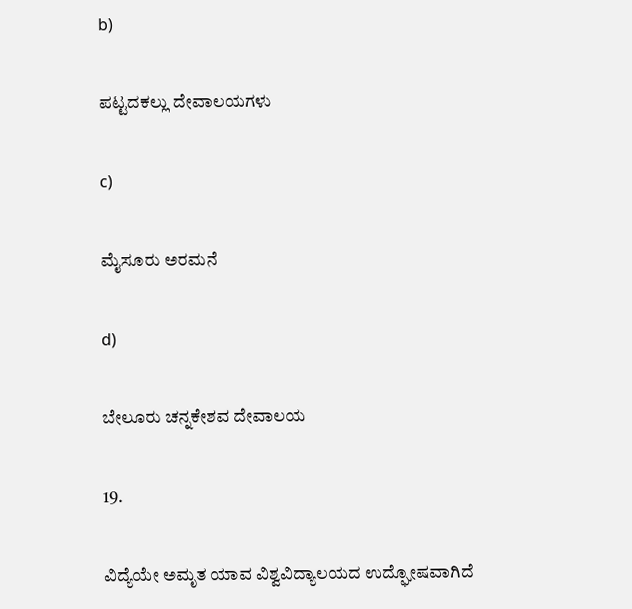b)

ಪಟ್ಟದಕಲ್ಲು ದೇವಾಲಯಗಳು

c)

ಮೈಸೂರು ಅರಮನೆ

d)

ಬೇಲೂರು ಚನ್ನಕೇಶವ ದೇವಾಲಯ

19.

ವಿದ್ಯೆಯೇ ಅಮೃತ ಯಾವ ವಿಶ್ವವಿದ್ಯಾಲಯದ ಉದ್ಘೋಷವಾಗಿದೆ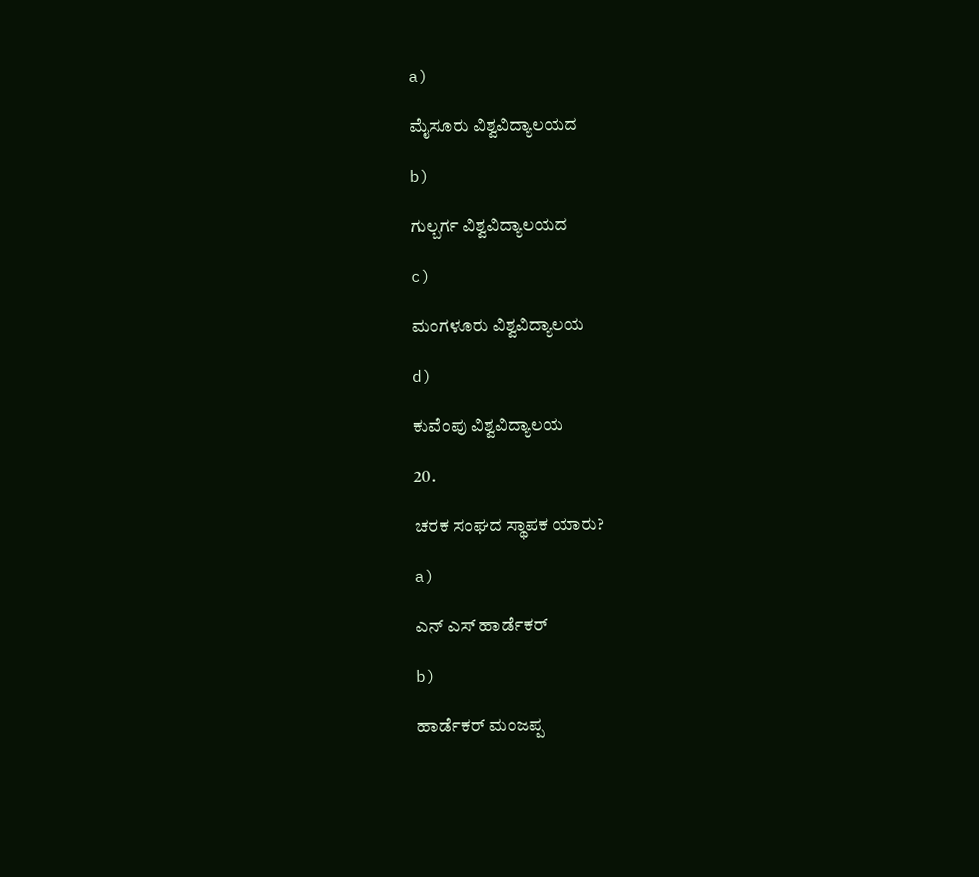a)

ಮೈಸೂರು ವಿಶ್ವವಿದ್ಯಾಲಯದ

b)

ಗುಲ್ಬರ್ಗ ವಿಶ್ವವಿದ್ಯಾಲಯದ

c)

ಮಂಗಳೂರು ವಿಶ್ವವಿದ್ಯಾಲಯ

d)

ಕುವೆಂಪು ವಿಶ್ವವಿದ್ಯಾಲಯ

20.

ಚರಕ ಸಂಘದ ಸ್ಥಾಪಕ ಯಾರು?

a)

ಎನ್ ಎಸ್ ಹಾರ್ಡೆಕರ್

b)

ಹಾರ್ಡೆಕರ್ ಮಂಜಪ್ಪ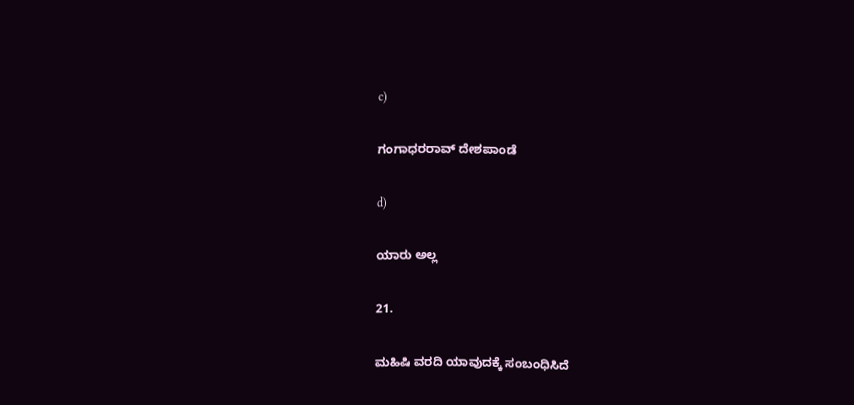c)

ಗಂಗಾಧರರಾವ್ ದೇಶಪಾಂಡೆ

d)

ಯಾರು ಅಲ್ಲ

21.

ಮಹಿಷಿ ವರದಿ ಯಾವುದಕ್ಕೆ ಸಂಬಂಧಿಸಿದೆ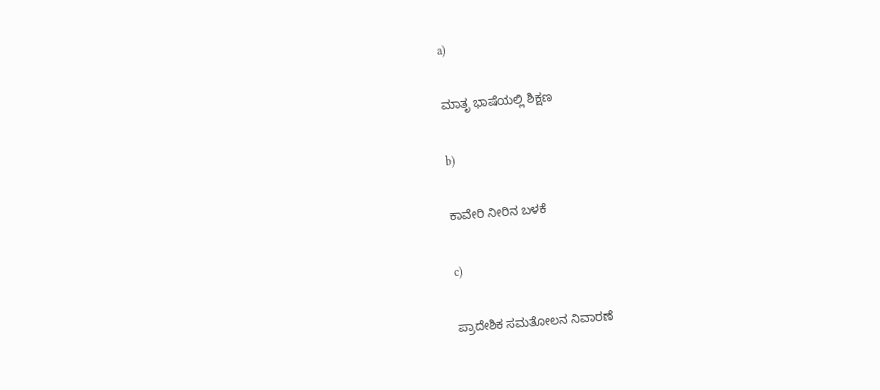a)

ಮಾತೃ ಭಾಷೆಯಲ್ಲಿ ಶಿಕ್ಷಣ

b)

ಕಾವೇರಿ ನೀರಿನ ಬಳಕೆ

c)

ಪ್ರಾದೇಶಿಕ ಸಮತೋಲನ ನಿವಾರಣೆ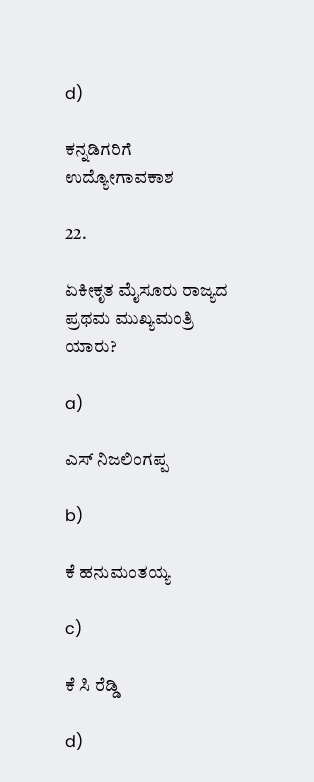d)

ಕನ್ನಡಿಗರಿಗೆ ಉದ್ಯೋಗಾವಕಾಶ

22.

ಏಕೀಕೃತ ಮೈಸೂರು ರಾಜ್ಯದ ಪ್ರಥಮ ಮುಖ್ಯಮಂತ್ರಿ ಯಾರು?

a)

ಎಸ್ ನಿಜಲಿಂಗಪ್ಪ

b)

ಕೆ ಹನುಮಂತಯ್ಯ

c)

ಕೆ ಸಿ ರೆಡ್ಡಿ

d)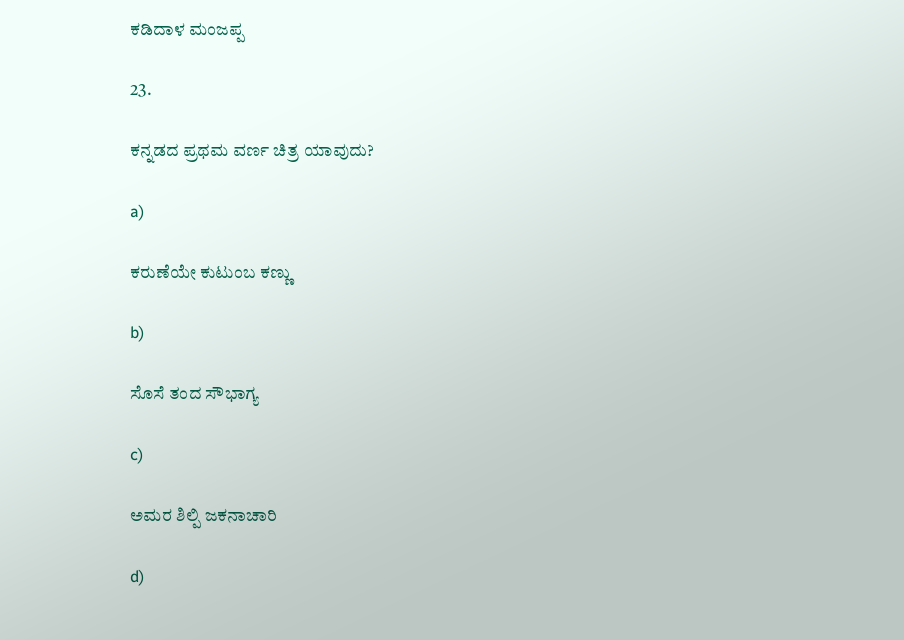ಕಡಿದಾಳ ಮಂಜಪ್ಪ

23.

ಕನ್ನಡದ ಪ್ರಥಮ ವರ್ಣ ಚಿತ್ರ ಯಾವುದು?

a)

ಕರುಣೆಯೇ ಕುಟುಂಬ ಕಣ್ಣು

b)

ಸೊಸೆ ತಂದ ಸೌಭಾಗ್ಯ

c)

ಅಮರ ಶಿಲ್ಪಿ ಜಕನಾಚಾರಿ

d)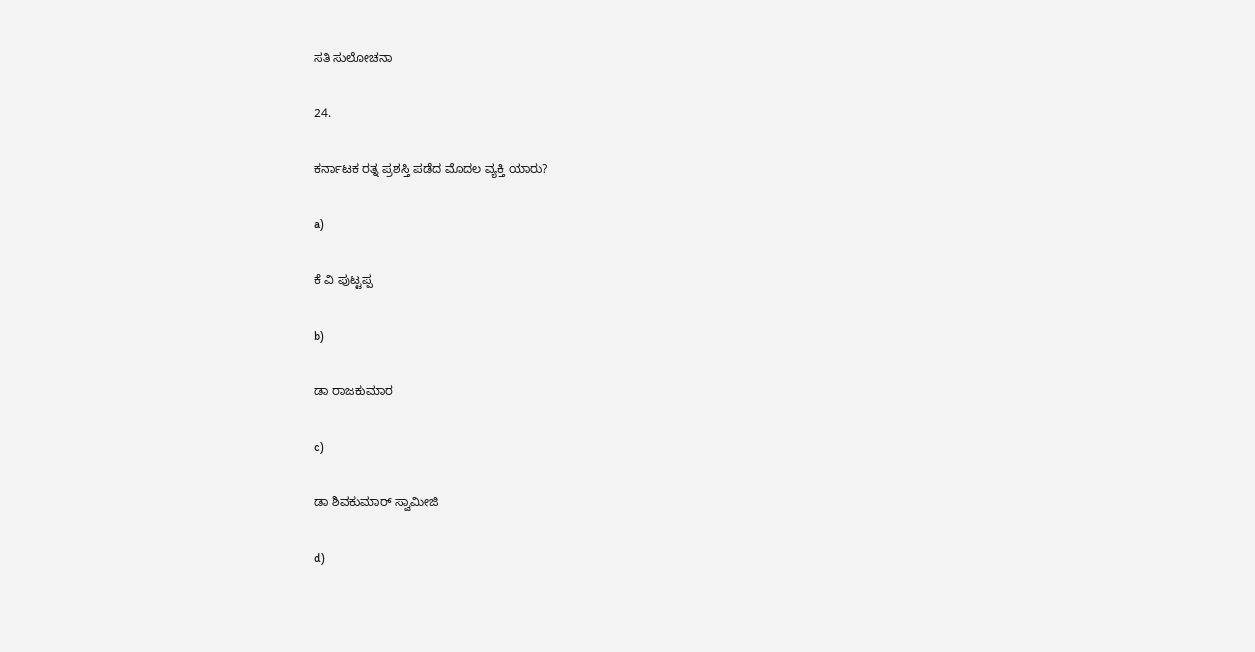ಸತಿ ಸುಲೋಚನಾ

24.

ಕರ್ನಾಟಕ ರತ್ನ ಪ್ರಶಸ್ತಿ ಪಡೆದ ಮೊದಲ ವ್ಯಕ್ತಿ ಯಾರು?

a)

ಕೆ ವಿ ಪುಟ್ಟಪ್ಪ

b)

ಡಾ ರಾಜಕುಮಾರ

c)

ಡಾ ಶಿವಕುಮಾರ್ ಸ್ವಾಮೀಜಿ

d)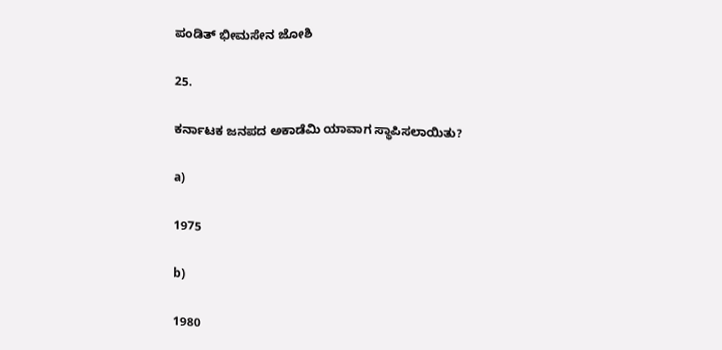ಪಂಡಿತ್ ಭೀಮಸೇನ ಜೋಶಿ

25.

ಕರ್ನಾಟಕ ಜನಪದ ಅಕಾಡೆಮಿ ಯಾವಾಗ ಸ್ಥಾಪಿಸಲಾಯಿತು?

a)

1975

b)

1980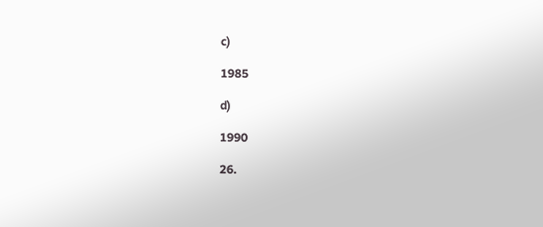c)

1985

d)

1990

26.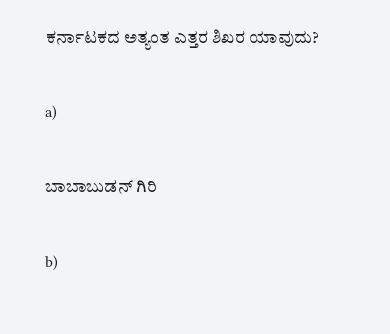ಕರ್ನಾಟಕದ ಅತ್ಯಂತ ಎತ್ತರ ಶಿಖರ ಯಾವುದು?

a)

ಬಾಬಾಬುಡನ್ ಗಿರಿ

b)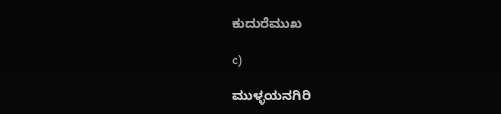ಕುದುರೆಮುಖ

c)

ಮುಳ್ಳಯನಗಿರಿ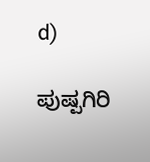d)

ಪುಷ್ಪಗಿರಿ